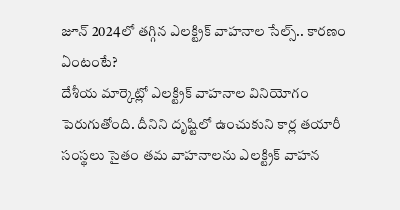జూన్ 2024లో తగ్గిన ఎలక్ట్రిక్ వాహనాల సేల్స్.. కారణం ఏంటంటే?
దేశీయ మార్కెట్లో ఎలక్ట్రిక్ వాహనాల వినియోగం పెరుగుతోంది. దీనిని దృష్టిలో ఉంచుకుని కార్ల తయారీ సంస్థలు సైతం తమ వాహనాలను ఎలక్ట్రిక్ వాహన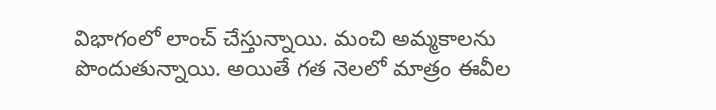విభాగంలో లాంచ్ చేస్తున్నాయి. మంచి అమ్మకాలను పొందుతున్నాయి. అయితే గత నెలలో మాత్రం ఈవీల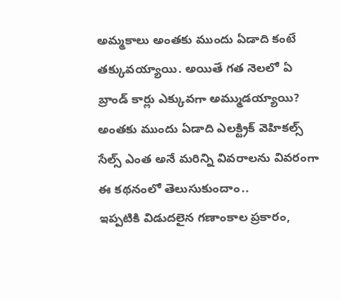అమ్మకాలు అంతకు ముందు ఏడాది కంటే తక్కువయ్యాయి. అయితే గత నెలలో ఏ బ్రాండ్ కార్లు ఎక్కువగా అమ్ముడయ్యాయి? అంతకు ముందు ఏడాది ఎలక్ట్రిక్ వెహికల్స్ సేల్స్ ఎంత అనే మరిన్ని వివరాలను వివరంగా ఈ కథనంలో తెలుసుకుందాం..
ఇప్పటికి విడుదలైన గణాంకాల ప్రకారం,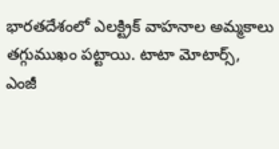భారతదేశంలో ఎలక్ట్రిక్ వాహనాల అమ్మకాలు తగ్గుముఖం పట్టాయి. టాటా మోటార్స్, ఎంజీ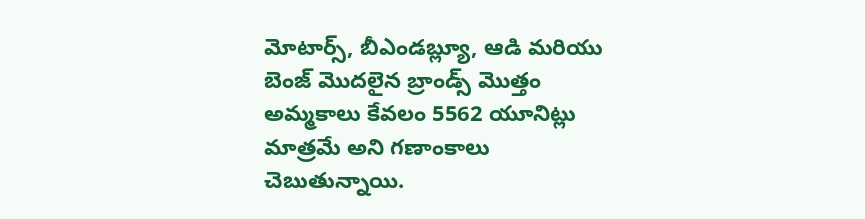మోటార్స్, బీఎండబ్ల్యూ, ఆడి మరియు బెంజ్ మొదలైన బ్రాండ్స్ మొత్తం అమ్మకాలు కేవలం 5562 యూనిట్లు మాత్రమే అని గణాంకాలు చెబుతున్నాయి.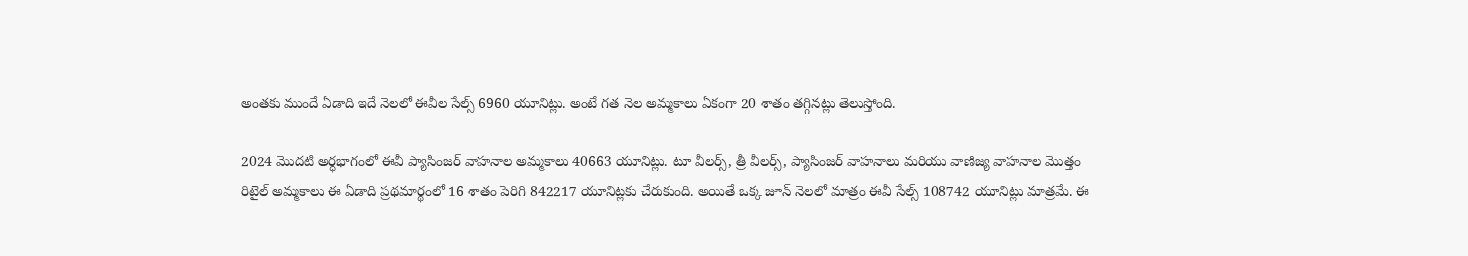అంతకు ముందే ఏడాది ఇదే నెలలో ఈవీల సేల్స్ 6960 యూనిట్లు. అంటే గత నెల అమ్మకాలు ఏకంగా 20 శాతం తగ్గినట్లు తెలుస్తోంది.

2024 మొదటి అర్ధభాగంలో ఈవీ ప్యాసింజర్ వాహనాల అమ్మకాలు 40663 యూనిట్లు. టూ వీలర్స్, త్రీ వీలర్స్, ప్యాసింజర్ వాహనాలు మరియు వాణిజ్య వాహనాల మొత్తం రిటైల్ అమ్మకాలు ఈ ఏడాది ప్రథమార్థంలో 16 శాతం పెరిగి 842217 యూనిట్లకు చేరుకుంది. అయితే ఒక్క జూన్ నెలలో మాత్రం ఈవీ సేల్స్ 108742 యూనిట్లు మాత్రమే. ఈ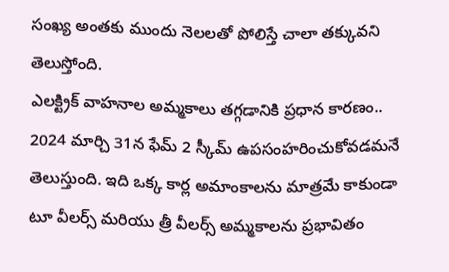సంఖ్య అంతకు ముందు నెలలతో పోలిస్తే చాలా తక్కువని తెలుస్తోంది.
ఎలక్ట్రిక్ వాహనాల అమ్మకాలు తగ్గడానికి ప్రధాన కారణం.. 2024 మార్చి 31న ఫేమ్ 2 స్కీమ్ ఉపసంహరించుకోవడమనే తెలుస్తుంది. ఇది ఒక్క కార్ల అమాంకాలను మాత్రమే కాకుండా టూ వీలర్స్ మరియు త్రీ వీలర్స్ అమ్మకాలను ప్రభావితం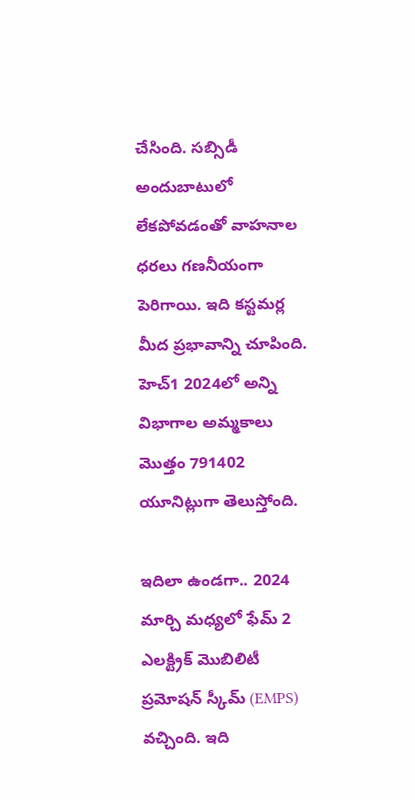చేసింది. సబ్సిడీ అందుబాటులో లేకపోవడంతో వాహనాల ధరలు గణనీయంగా పెరిగాయి. ఇది కస్టమర్ల మీద ప్రభావాన్ని చూపింది. హెచ్1 2024లో అన్ని విభాగాల అమ్మకాలు మొత్తం 791402 యూనిట్లుగా తెలుస్తోంది.

ఇదిలా ఉండగా.. 2024 మార్చి మధ్యలో ఫేమ్ 2 ఎలక్ట్రిక్ మొబిలిటీ ప్రమోషన్ స్కీమ్ (EMPS) వచ్చింది. ఇది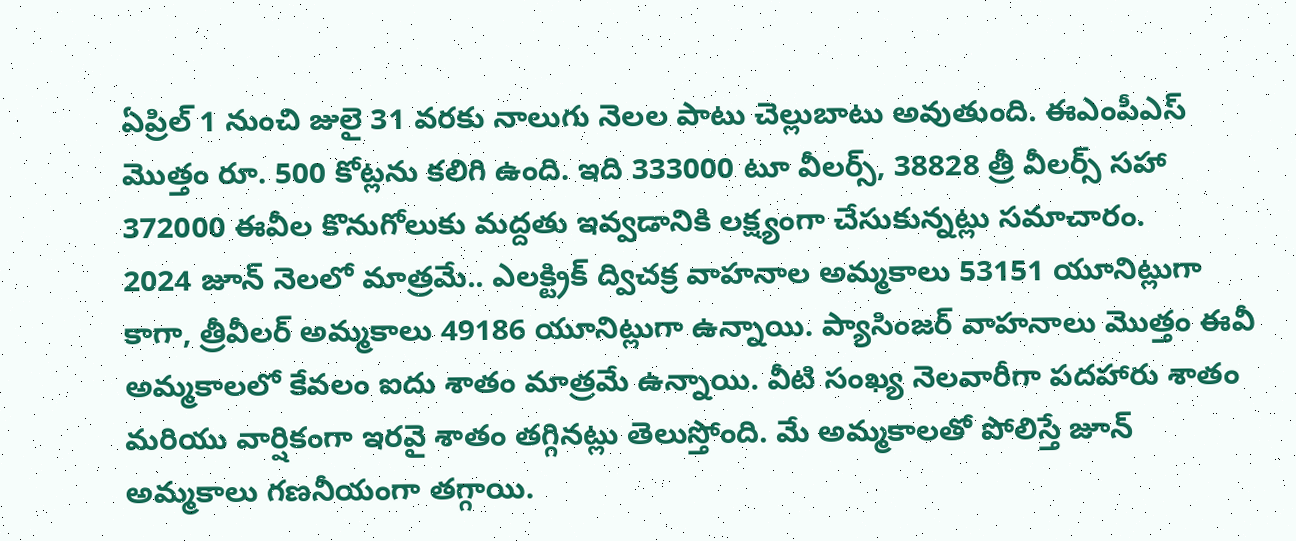ఏప్రిల్ 1 నుంచి జులై 31 వరకు నాలుగు నెలల పాటు చెల్లుబాటు అవుతుంది. ఈఎంపీఎస్ మొత్తం రూ. 500 కోట్లను కలిగి ఉంది. ఇది 333000 టూ వీలర్స్, 38828 త్రీ వీలర్స్ సహా 372000 ఈవీల కొనుగోలుకు మద్దతు ఇవ్వడానికి లక్ష్యంగా చేసుకున్నట్లు సమాచారం.
2024 జూన్ నెలలో మాత్రమే.. ఎలక్ట్రిక్ ద్విచక్ర వాహనాల అమ్మకాలు 53151 యూనిట్లుగా కాగా, త్రీవీలర్ అమ్మకాలు 49186 యూనిట్లుగా ఉన్నాయి. ప్యాసింజర్ వాహనాలు మొత్తం ఈవీ అమ్మకాలలో కేవలం ఐదు శాతం మాత్రమే ఉన్నాయి. వీటి సంఖ్య నెలవారీగా పదహారు శాతం మరియు వార్షికంగా ఇరవై శాతం తగ్గినట్లు తెలుస్తోంది. మే అమ్మకాలతో పోలిస్తే జూన్ అమ్మకాలు గణనీయంగా తగ్గాయి.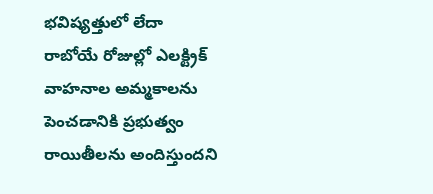భవిష్యత్తులో లేదా రాబోయే రోజుల్లో ఎలక్ట్రిక్ వాహనాల అమ్మకాలను పెంచడానికి ప్రభుత్వం రాయితీలను అందిస్తుందని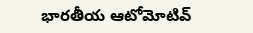భారతీయ ఆటోమోటివ్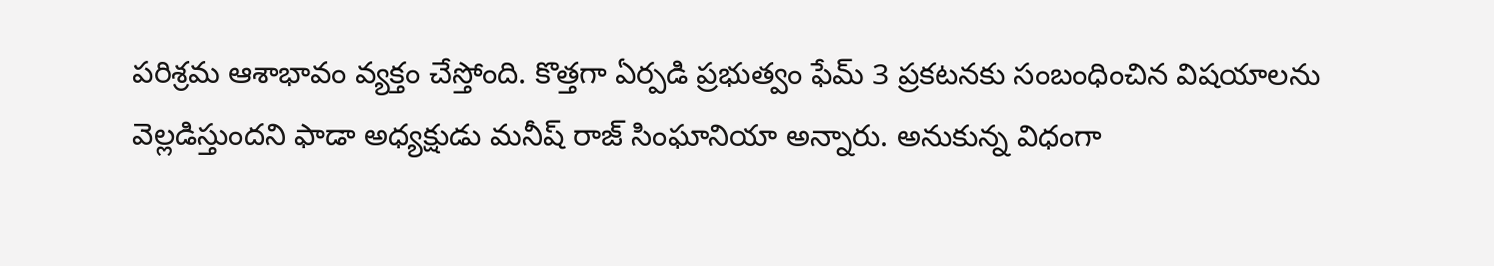పరిశ్రమ ఆశాభావం వ్యక్తం చేస్తోంది. కొత్తగా ఏర్పడి ప్రభుత్వం ఫేమ్ 3 ప్రకటనకు సంబంధించిన విషయాలను వెల్లడిస్తుందని ఫాడా అధ్యక్షుడు మనీష్ రాజ్ సింఘానియా అన్నారు. అనుకున్న విధంగా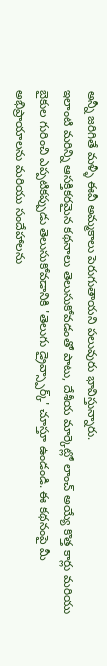అన్నీ జరిగితే మళ్ళీ ఈవీ అమ్మకాలు పెరుగుతాయని పలువురు భావిస్తున్నారు.
ఇలాంటి మరిన్ని ఆసక్తికరమైన కథనాలు తెలుసుకోవడంతో పాటు, దేశీయ మార్కెట్లో లాంచ్ అయ్యే కొత్త కార్లు మరియు బైకుల గురించి ఎప్పటికప్పుడు తెలుసుకోవడానికి 'తెలుగు డ్రైవ్స్పార్క్' చూస్తూ ఉండండి. ఈ కథనంపై మీ అభిప్రాయాలను మరియు సందేహాలను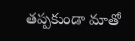తప్పకుండా మాతో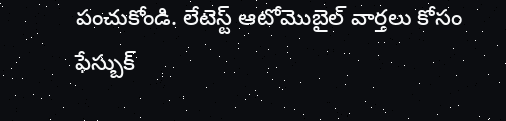పంచుకోండి. లేటెస్ట్ ఆటోమొబైల్ వార్తలు కోసం ఫేస్బుక్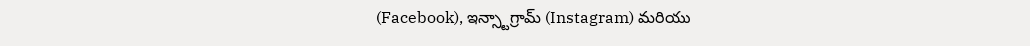(Facebook), ఇన్స్టాగ్రామ్ (Instagram) మరియు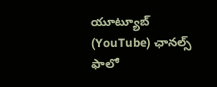యూట్యూబ్ (YouTube) ఛానల్స్ ఫాలో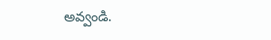అవ్వండి.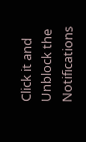Click it and Unblock the Notifications